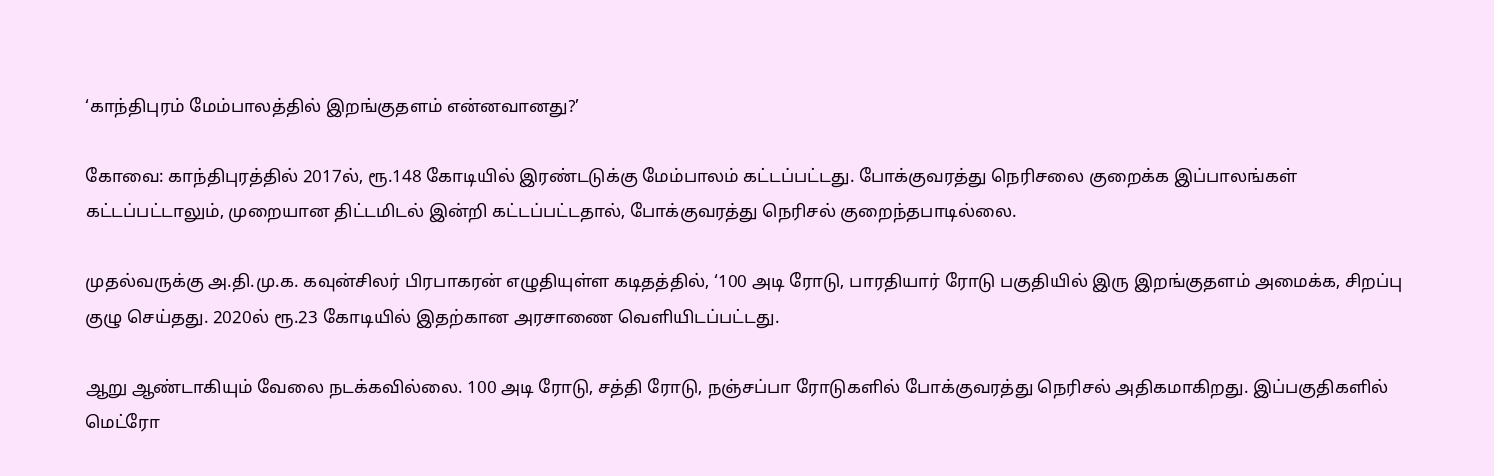‘காந்திபுரம் மேம்பாலத்தில் இறங்குதளம் என்னவானது?’

கோவை: காந்திபுரத்தில் 2017ல், ரூ.148 கோடியில் இரண்டடுக்கு மேம்பாலம் கட்டப்பட்டது. போக்குவரத்து நெரிசலை குறைக்க இப்பாலங்கள் கட்டப்பட்டாலும், முறையான திட்டமிடல் இன்றி கட்டப்பட்டதால், போக்குவரத்து நெரிசல் குறைந்தபாடில்லை.

முதல்வருக்கு அ.தி.மு.க. கவுன்சிலர் பிரபாகரன் எழுதியுள்ள கடிதத்தில், ‘100 அடி ரோடு, பாரதியார் ரோடு பகுதியில் இரு இறங்குதளம் அமைக்க, சிறப்பு குழு செய்தது. 2020ல் ரூ.23 கோடியில் இதற்கான அரசாணை வெளியிடப்பட்டது.

ஆறு ஆண்டாகியும் வேலை நடக்கவில்லை. 100 அடி ரோடு, சத்தி ரோடு, நஞ்சப்பா ரோடுகளில் போக்குவரத்து நெரிசல் அதிகமாகிறது. இப்பகுதிகளில் மெட்ரோ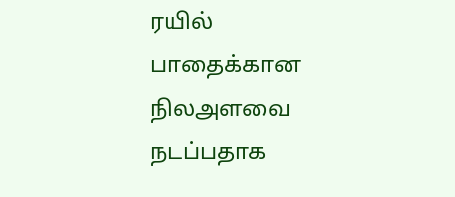ரயில் பாதைக்கான நிலஅளவை  நடப்பதாக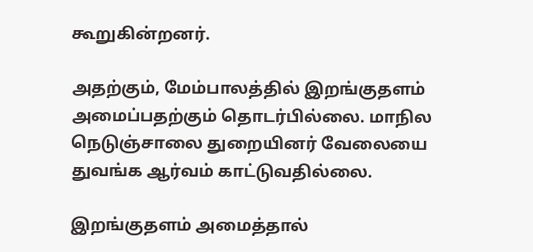கூறுகின்றனர்.

அதற்கும், மேம்பாலத்தில் இறங்குதளம் அமைப்பதற்கும் தொடர்பில்லை. மாநில நெடுஞ்சாலை துறையினர் வேலையை துவங்க ஆர்வம் காட்டுவதில்லை.

இறங்குதளம் அமைத்தால்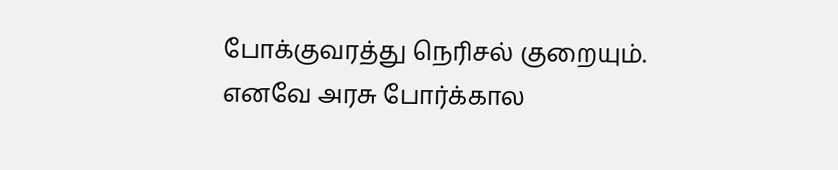போக்குவரத்து நெரிசல் குறையும். எனவே அரசு போர்க்கால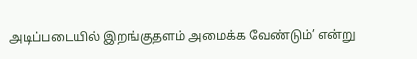அடிப்படையில் இறங்குதளம் அமைக்க வேண்டும்’ என்று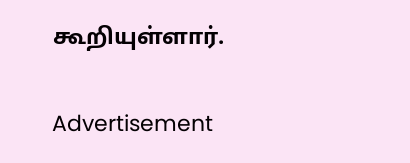கூறியுள்ளார்.

Advertisement